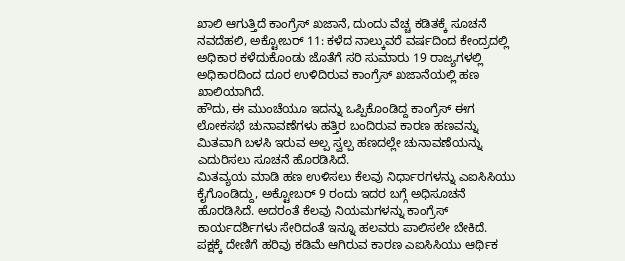ಖಾಲಿ ಆಗುತ್ತಿದೆ ಕಾಂಗ್ರೆಸ್ ಖಜಾನೆ, ದುಂದು ವೆಚ್ಚ ಕಡಿತಕ್ಕೆ ಸೂಚನೆ
ನವದೆಹಲಿ, ಅಕ್ಟೋಬರ್ 11: ಕಳೆದ ನಾಲ್ಕುವರೆ ವರ್ಷದಿಂದ ಕೇಂದ್ರದಲ್ಲಿ ಅಧಿಕಾರ ಕಳೆದುಕೊಂಡು ಜೊತೆಗೆ ಸರಿ ಸುಮಾರು 19 ರಾಜ್ಯಗಳಲ್ಲಿ ಅಧಿಕಾರದಿಂದ ದೂರ ಉಳಿದಿರುವ ಕಾಂಗ್ರೆಸ್ ಖಜಾನೆಯಲ್ಲಿ ಹಣ ಖಾಲಿಯಾಗಿದೆ.
ಹೌದು, ಈ ಮುಂಚೆಯೂ ಇದನ್ನು ಒಪ್ಪಿಕೊಂಡಿದ್ದ ಕಾಂಗ್ರೆಸ್ ಈಗ ಲೋಕಸಭೆ ಚುನಾವಣೆಗಳು ಹತ್ತಿರ ಬಂದಿರುವ ಕಾರಣ ಹಣವನ್ನು ಮಿತವಾಗಿ ಬಳಸಿ ಇರುವ ಅಲ್ಪ ಸ್ವಲ್ಪ ಹಣದಲ್ಲೇ ಚುನಾವಣೆಯನ್ನು ಎದುರಿಸಲು ಸೂಚನೆ ಹೊರಡಿಸಿದೆ.
ಮಿತವ್ಯಯ ಮಾಡಿ ಹಣ ಉಳಿಸಲು ಕೆಲವು ನಿರ್ಧಾರಗಳನ್ನು ಎಐಸಿಸಿಯು ಕೈಗೊಂಡಿದ್ದು, ಅಕ್ಟೋಬರ್ 9 ರಂದು ಇದರ ಬಗ್ಗೆ ಅಧಿಸೂಚನೆ ಹೊರಡಿಸಿದೆ. ಅದರಂತೆ ಕೆಲವು ನಿಯಮಗಳನ್ನು ಕಾಂಗ್ರೆಸ್ ಕಾರ್ಯದರ್ಶಿಗಳು ಸೇರಿದಂತೆ ಇನ್ನೂ ಹಲವರು ಪಾಲಿಸಲೇ ಬೇಕಿದೆ.
ಪಕ್ಷಕ್ಕೆ ದೇಣಿಗೆ ಹರಿವು ಕಡಿಮೆ ಆಗಿರುವ ಕಾರಣ ಎಐಸಿಸಿಯು ಆರ್ಥಿಕ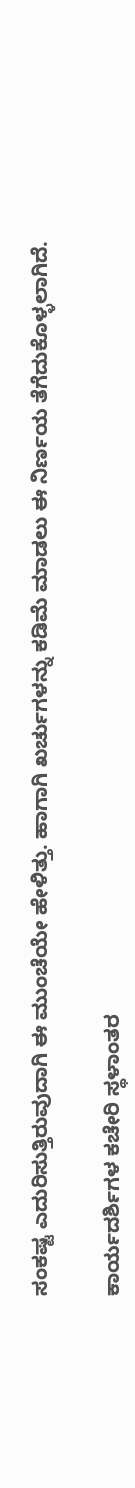ಸಂಕಷ್ಟ ಎದುರಿಸುತ್ತಿರುವುದಾಗಿ ಈ ಮುಂಚೆಯೇ ಹೇಳಿತ್ತು. ಹಾಗಾಗಿ ಖರ್ಚುಗಳನ್ನು ಕಡಿಮೆ ಮಾಡಲು ಈ ನಿರ್ಣಯ ತೆಗೆದುಕೊಳ್ಳಲಾಗಿದೆ.

ಕಾರ್ಯದರ್ಶಿಗಳ ಕಚೇರಿ ಸ್ಥಳಾಂತರ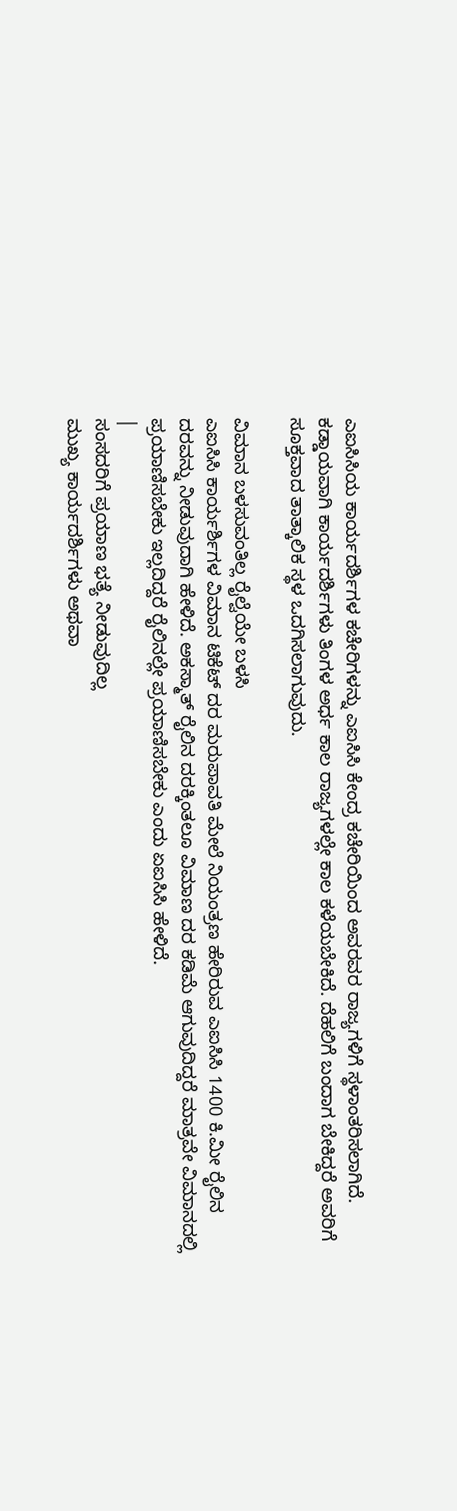ಎಐಸಿಸಿಯ ಕಾರ್ಯದರ್ಶಿಗಳ ಕಚೇರಿಗಳನ್ನು ಎಐಸಿಸಿ ಕೇಂದ್ರ ಕಚೇರಿಯಿಂದ ಅವರವರ ರಾಜ್ಯಗಳಿಗೆ ಸ್ಥಳಾಂತರಿಸಲಾಗಿದೆ. ಕಡ್ಡಾಯವಾಗಿ ಕಾರ್ಯದರ್ಶಿಗಳು ತಿಂಗಳ ಅರ್ಧ ಕಾಲ ರಾಜ್ಯಗಳಲ್ಲೇ ಕಾಲ ಕಳೆಯಬೇಕಿದೆ. ದೆಹಲಿಗೆ ಬಂದಾಗ ಬೇಕಿದ್ದರೆ ಅವರಿಗೆ ಸೂಕ್ತವಾದ ತಾತ್ಕಾಲಿಕ ಸ್ಥಳ ಒದಗಿಸಲಾಗುವುದು.

ವಿಮಾನ ಬಳಸುವಂತಿಲ್ಲ ರೈಲ್ವೆಯೇ ಬಳಸಿ
ಎಐಸಿಸಿ ಕಾರ್ಯರ್ಶಿಗಳ ವಿಮಾನ ಟಿಕೆಟ್ ದರ ಮರುಪಾವತಿ ಮೇಲೆ ನಿಯಂತ್ರಣ ಹೇರಿರುವ ಎಐಸಿಸಿ 1400 ಕಿ.ಮೀ ರೈಲಿನ ದರವನ್ನು ನೀಡುವುದಾಗಿ ಹೇಳಿದೆ. ಅಕಸ್ಮಾತ್ ರೈಲಿನ ದರಕ್ಕಿಂತಲೂ ವಿಮಾಣ ದರ ಕಡಿಮೆ ಆಗುವುದಿದ್ದರೆ ಮಾತ್ರವೇ ವಿಮಾನದಲ್ಲಿ ಪ್ರಯಾಣಿಸಬೇಕು ಇಲ್ಲದಿದ್ದರೆ ರೈಲಿನಲ್ಲೇ ಪ್ರಯಾಣಿಸಬೇಕು ಎಂದು ಏಐಸಿಸಿ ಹೇಳಿದೆ.
|
ಸಂಸದರಿಗೆ ಪ್ರಯಾಣ ಭತ್ಯೆ ನೀಡುವುದಿಲ್ಲ
ಮುಖ್ಯ ಕಾರ್ಯದರ್ಶಿಗಳು ಅಥವಾ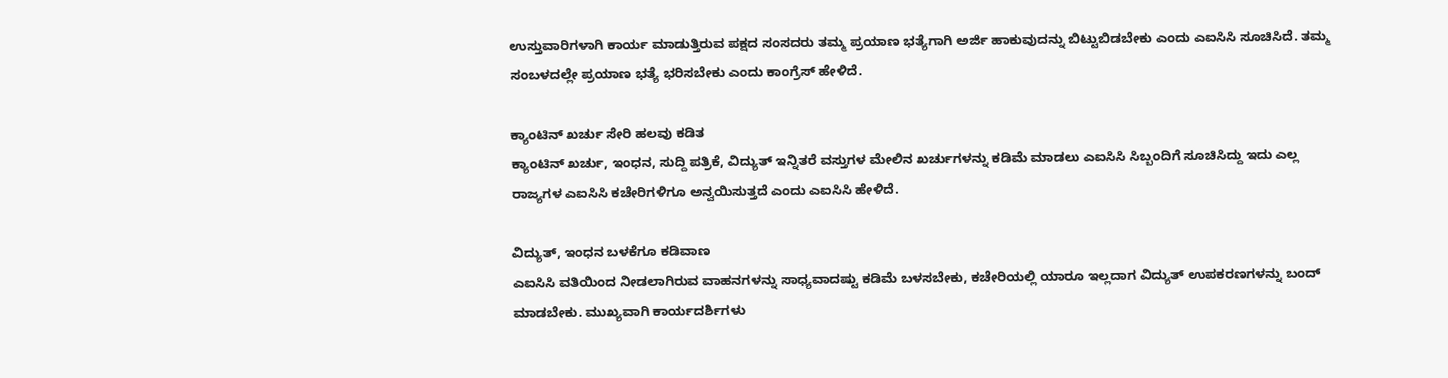ಉಸ್ತುವಾರಿಗಳಾಗಿ ಕಾರ್ಯ ಮಾಡುತ್ತಿರುವ ಪಕ್ಷದ ಸಂಸದರು ತಮ್ಮ ಪ್ರಯಾಣ ಭತ್ಯೆಗಾಗಿ ಅರ್ಜಿ ಹಾಕುವುದನ್ನು ಬಿಟ್ಟುಬಿಡಬೇಕು ಎಂದು ಎಐಸಿಸಿ ಸೂಚಿಸಿದೆ. ತಮ್ಮ ಸಂಬಳದಲ್ಲೇ ಪ್ರಯಾಣ ಭತ್ಯೆ ಭರಿಸಬೇಕು ಎಂದು ಕಾಂಗ್ರೆಸ್ ಹೇಳಿದೆ.

ಕ್ಯಾಂಟಿನ್ ಖರ್ಚು ಸೇರಿ ಹಲವು ಕಡಿತ
ಕ್ಯಾಂಟಿನ್ ಖರ್ಚು, ಇಂಧನ, ಸುದ್ದಿ ಪತ್ರಿಕೆ, ವಿದ್ಯುತ್ ಇನ್ನಿತರೆ ವಸ್ತುಗಳ ಮೇಲಿನ ಖರ್ಚುಗಳನ್ನು ಕಡಿಮೆ ಮಾಡಲು ಎಐಸಿಸಿ ಸಿಬ್ಬಂದಿಗೆ ಸೂಚಿಸಿದ್ದು ಇದು ಎಲ್ಲ ರಾಜ್ಯಗಳ ಎಐಸಿಸಿ ಕಚೇರಿಗಳಿಗೂ ಅನ್ವಯಿಸುತ್ತದೆ ಎಂದು ಎಐಸಿಸಿ ಹೇಳಿದೆ.

ವಿದ್ಯುತ್, ಇಂಧನ ಬಳಕೆಗೂ ಕಡಿವಾಣ
ಎಐಸಿಸಿ ವತಿಯಿಂದ ನೀಡಲಾಗಿರುವ ವಾಹನಗಳನ್ನು ಸಾಧ್ಯವಾದಷ್ಟು ಕಡಿಮೆ ಬಳಸಬೇಕು, ಕಚೇರಿಯಲ್ಲಿ ಯಾರೂ ಇಲ್ಲದಾಗ ವಿದ್ಯುತ್ ಉಪಕರಣಗಳನ್ನು ಬಂದ್ ಮಾಡಬೇಕು. ಮುಖ್ಯವಾಗಿ ಕಾರ್ಯದರ್ಶಿಗಳು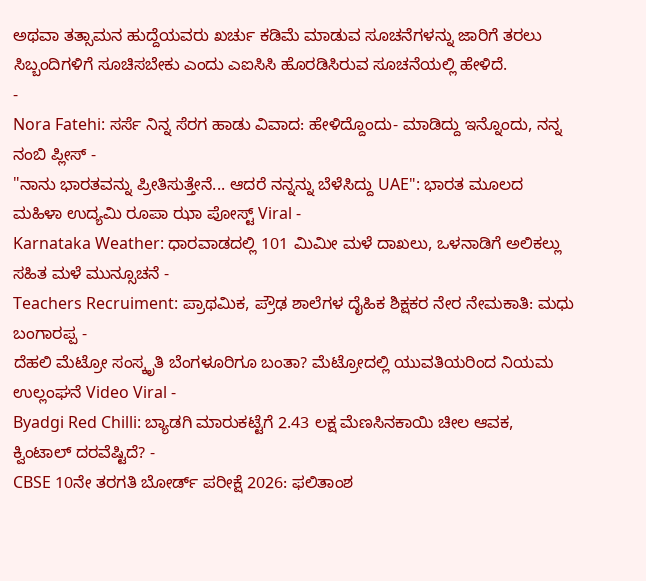ಅಥವಾ ತತ್ಸಾಮನ ಹುದ್ದೆಯವರು ಖರ್ಚು ಕಡಿಮೆ ಮಾಡುವ ಸೂಚನೆಗಳನ್ನು ಜಾರಿಗೆ ತರಲು ಸಿಬ್ಬಂದಿಗಳಿಗೆ ಸೂಚಿಸಬೇಕು ಎಂದು ಎಐಸಿಸಿ ಹೊರಡಿಸಿರುವ ಸೂಚನೆಯಲ್ಲಿ ಹೇಳಿದೆ.
-
Nora Fatehi: ಸರ್ಸೆ ನಿನ್ನ ಸೆರಗ ಹಾಡು ವಿವಾದ: ಹೇಳಿದ್ದೊಂದು- ಮಾಡಿದ್ದು ಇನ್ನೊಂದು, ನನ್ನ ನಂಬಿ ಪ್ಲೀಸ್ -
"ನಾನು ಭಾರತವನ್ನು ಪ್ರೀತಿಸುತ್ತೇನೆ... ಆದರೆ ನನ್ನನ್ನು ಬೆಳೆಸಿದ್ದು UAE": ಭಾರತ ಮೂಲದ ಮಹಿಳಾ ಉದ್ಯಮಿ ರೂಪಾ ಝಾ ಪೋಸ್ಟ್ Viral -
Karnataka Weather: ಧಾರವಾಡದಲ್ಲಿ 101 ಮಿಮೀ ಮಳೆ ದಾಖಲು, ಒಳನಾಡಿಗೆ ಅಲಿಕಲ್ಲು ಸಹಿತ ಮಳೆ ಮುನ್ಸೂಚನೆ -
Teachers Recruiment: ಪ್ರಾಥಮಿಕ, ಪ್ರೌಢ ಶಾಲೆಗಳ ದೈಹಿಕ ಶಿಕ್ಷಕರ ನೇರ ನೇಮಕಾತಿ: ಮಧು ಬಂಗಾರಪ್ಪ -
ದೆಹಲಿ ಮೆಟ್ರೋ ಸಂಸ್ಕೃತಿ ಬೆಂಗಳೂರಿಗೂ ಬಂತಾ? ಮೆಟ್ರೋದಲ್ಲಿ ಯುವತಿಯರಿಂದ ನಿಯಮ ಉಲ್ಲಂಘನೆ Video Viral -
Byadgi Red Chilli: ಬ್ಯಾಡಗಿ ಮಾರುಕಟ್ಟೆಗೆ 2.43 ಲಕ್ಷ ಮೆಣಸಿನಕಾಯಿ ಚೀಲ ಆವಕ, ಕ್ವಿಂಟಾಲ್ ದರವೆಷ್ಟಿದೆ? -
CBSE 10ನೇ ತರಗತಿ ಬೋರ್ಡ್ ಪರೀಕ್ಷೆ 2026: ಫಲಿತಾಂಶ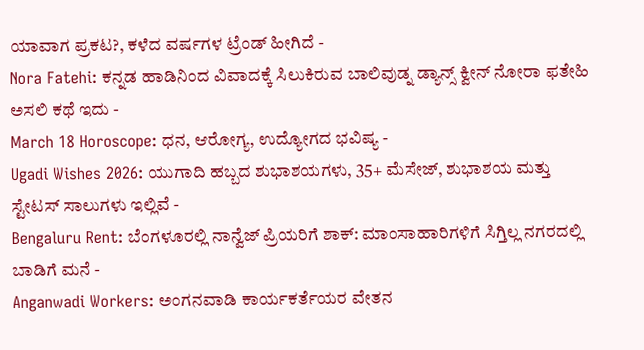ಯಾವಾಗ ಪ್ರಕಟ?, ಕಳೆದ ವರ್ಷಗಳ ಟ್ರೆಂಡ್ ಹೀಗಿದೆ -
Nora Fatehi: ಕನ್ನಡ ಹಾಡಿನಿಂದ ವಿವಾದಕ್ಕೆ ಸಿಲುಕಿರುವ ಬಾಲಿವುಡ್ನ ಡ್ಯಾನ್ಸ್ ಕ್ವೀನ್ ನೋರಾ ಫತೇಹಿ ಅಸಲಿ ಕಥೆ ಇದು -
March 18 Horoscope: ಧನ, ಆರೋಗ್ಯ, ಉದ್ಯೋಗದ ಭವಿಷ್ಯ -
Ugadi Wishes 2026: ಯುಗಾದಿ ಹಬ್ಬದ ಶುಭಾಶಯಗಳು, 35+ ಮೆಸೇಜ್, ಶುಭಾಶಯ ಮತ್ತು ಸ್ಟೇಟಸ್ ಸಾಲುಗಳು ಇಲ್ಲಿವೆ -
Bengaluru Rent: ಬೆಂಗಳೂರಲ್ಲಿ ನಾನ್ವೆಜ್ ಪ್ರಿಯರಿಗೆ ಶಾಕ್: ಮಾಂಸಾಹಾರಿಗಳಿಗೆ ಸಿಗ್ತಿಲ್ಲ ನಗರದಲ್ಲಿ ಬಾಡಿಗೆ ಮನೆ -
Anganwadi Workers: ಅಂಗನವಾಡಿ ಕಾರ್ಯಕರ್ತೆಯರ ವೇತನ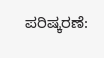ಪರಿಷ್ಕರಣೆ: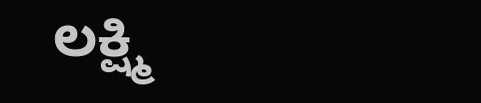ಲಕ್ಷ್ಮಿ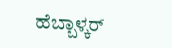ಹೆಬ್ಬಾಳ್ಕರ್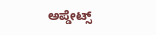ಅಪ್ಡೇಟ್ಸ್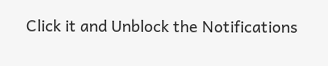Click it and Unblock the Notifications